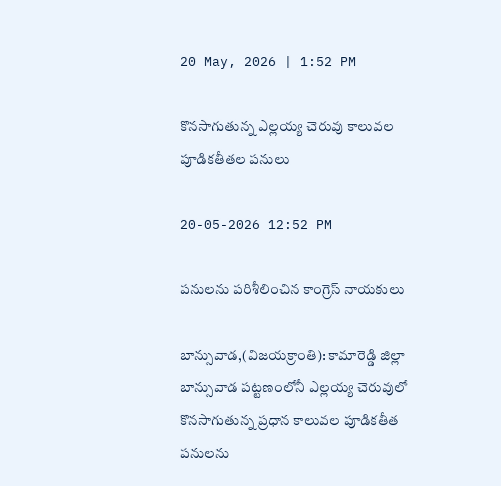20 May, 2026 | 1:52 PM

కొనసాగుతున్న ఎల్లయ్య చెరువు కాలువల పూడికతీతల పనులు

20-05-2026 12:52 PM

పనులను పరిశీలించిన కాంగ్రెస్ నాయకులు

బాన్సువాడ,(విజయక్రాంతి): కామారెడ్డి జిల్లా బాన్సువాడ పట్టణంలోనీ ఎల్లయ్య చెరువులో కొనసాగుతున్న ప్రధాన కాలువల పూడికతీత పనులను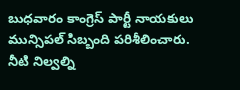బుధవారం కాంగ్రెస్ పార్టీ నాయకులు మున్సిపల్ సిబ్బంది పరిశీలించారు. నీటి నిల్వల్ని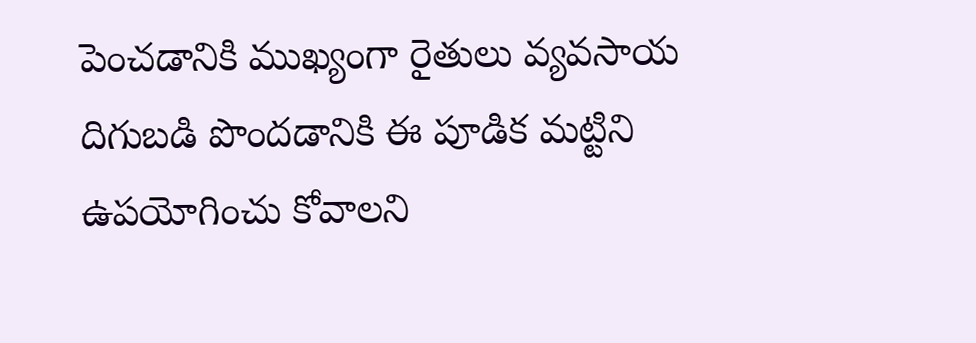పెంచడానికి ముఖ్యంగా రైతులు వ్యవసాయ దిగుబడి పొందడానికి ఈ పూడిక మట్టిని ఉపయోగించు కోవాలని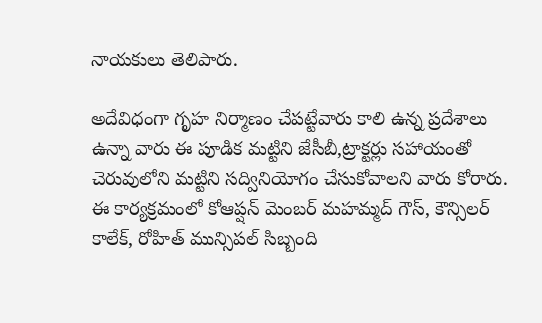నాయకులు తెలిపారు.

అదేవిధంగా గృహ నిర్మాణం చేపట్టేవారు కాలి ఉన్న ప్రదేశాలు ఉన్నా వారు ఈ పూడిక మట్టిని జేసీబీ,ట్రాక్టర్లు సహాయంతో చెరువులోని మట్టిని సద్వినియోగం చేసుకోవాలని వారు కోరారు. ఈ కార్యక్రమంలో కోఆప్షన్ మెంబర్ మహమ్మద్ గౌస్, కౌన్సిలర్ కాలేక్, రోహిత్ మున్సిపల్ సిబ్బంది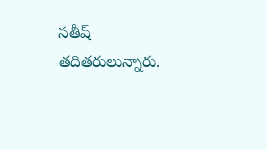సతీష్ తదితరులున్నారు.